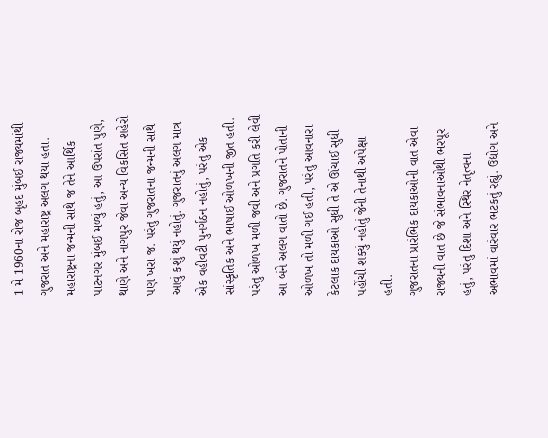1 મે 1960ના રોજ બૃહદ મુંબઈ રાજ્યમાંથી ગુજરાત અને મહારાષ્ટ્ર અલગ થયા હતા. મહારાષ્ટ્રના જન્મની સાથે જ તેને આર્થિક પાટનગર મુંબઈ મળ્યું હતું, આ ઉપરાંત પુણે, થાણે અને નાગપુર જેવા અન્ય વિકસિત શહેરો પણ ખરા જ. પરંતુ ગુજરાતના જન્મની સાથે આવું કશું થયું નહોતું. ગુજરાતનું અલગ માત્ર એક વહીવટી પુનર્ગઠન નહોતું, પરંતુ એક સાંસ્કૃતિક અને ભાષાઈ ઓળખની જીત હતી. પરંતુ ઓળખ મળી જવી અને પ્રગતિ કરી લેવી આ બંને અલગ વાતો છે. ગુજરાતને પોતાની ઓળખ તો મળી ગઈ હતી, પરંતુ આવનારા કેટલાક દાયકાઓ સુધી તે એ ઊંચાઈ સુધી પહોંચી શક્યું નહોતું જેની તેનાથી અપેક્ષા હતી.
ગુજરાતના પ્રારંભિક દાયકાઓની વાત એવા રાજ્યની વાત છે જે સંભાવનાઓથી ભરપૂર હતું, પરંતુ દિશા અને સ્થિર નેતૃત્વના અભાવમાં વારંવાર ભટકતું રહ્યું. ઉદ્યોગ અને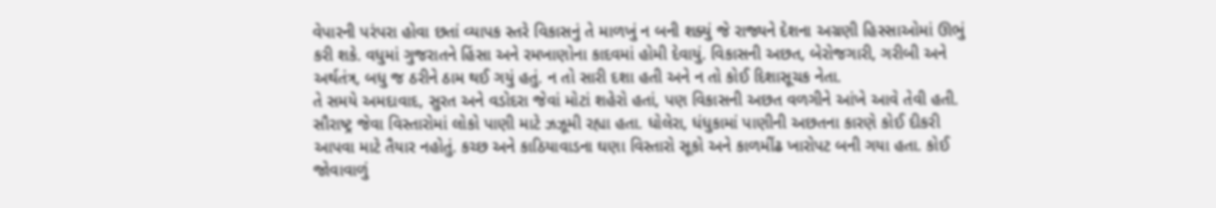વેપારની પરંપરા હોવા છતાં વ્યાપક સ્તરે વિકાસનું તે માળખું ન બની શક્યું જે રાજ્યને દેશના અગ્રણી હિસ્સાઓમાં ઊભું કરી શકે. વધુમાં ગુજરાતને હિંસા અને રમખાણોના કાદવમાં હોમી દેવાયું. વિકાસની અછત, બેરોજગારી, ગરીબી અને અર્થતંત્ર, બધુ જ ઠરીને ઠામ થઈ ગયું હતું. ન તો સારી દશા હતી અને ન તો કોઈ દિશાસૂચક નેતા.
તે સમયે અમદાવાદ, સુરત અને વડોદરા જેવાં મોટાં શહેરો હતાં, પણ વિકાસની અછત વળગીને આંખે આવે તેવી હતી. સૌરાષ્ટ્ર જેવા વિસ્તારોમાં લોકો પાણી માટે ઝઝૂમી રહ્યા હતા. ધોલેરા, ધંધુકામાં પાણીની અછતના કારણે કોઈ દીકરી આપવા માટે તૈયાર નહોતું. કચ્છ અને કાઠિયાવાડના ઘણા વિસ્તારો સૂકો અને કાળમીંઢ ખારોપટ બની ગયા હતા. કોઈ જોવાવાળું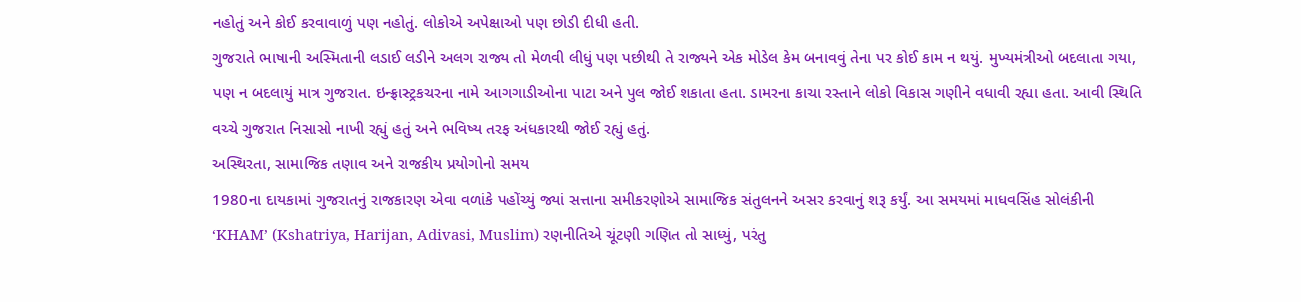નહોતું અને કોઈ કરવાવાળું પણ નહોતું. લોકોએ અપેક્ષાઓ પણ છોડી દીધી હતી.
ગુજરાતે ભાષાની અસ્મિતાની લડાઈ લડીને અલગ રાજ્ય તો મેળવી લીધું પણ પછીથી તે રાજ્યને એક મોડેલ કેમ બનાવવું તેના પર કોઈ કામ ન થયું. મુખ્યમંત્રીઓ બદલાતા ગયા, પણ ન બદલાયું માત્ર ગુજરાત. ઇન્ફ્રાસ્ટ્રકચરના નામે આગગાડીઓના પાટા અને પુલ જોઈ શકાતા હતા. ડામરના કાચા રસ્તાને લોકો વિકાસ ગણીને વધાવી રહ્યા હતા. આવી સ્થિતિ વચ્ચે ગુજરાત નિસાસો નાખી રહ્યું હતું અને ભવિષ્ય તરફ અંધકારથી જોઈ રહ્યું હતું.
અસ્થિરતા, સામાજિક તણાવ અને રાજકીય પ્રયોગોનો સમય
1980ના દાયકામાં ગુજરાતનું રાજકારણ એવા વળાંકે પહોંચ્યું જ્યાં સત્તાના સમીકરણોએ સામાજિક સંતુલનને અસર કરવાનું શરૂ કર્યું. આ સમયમાં માધવસિંહ સોલંકીની ‘KHAM’ (Kshatriya, Harijan, Adivasi, Muslim) રણનીતિએ ચૂંટણી ગણિત તો સાધ્યું, પરંતુ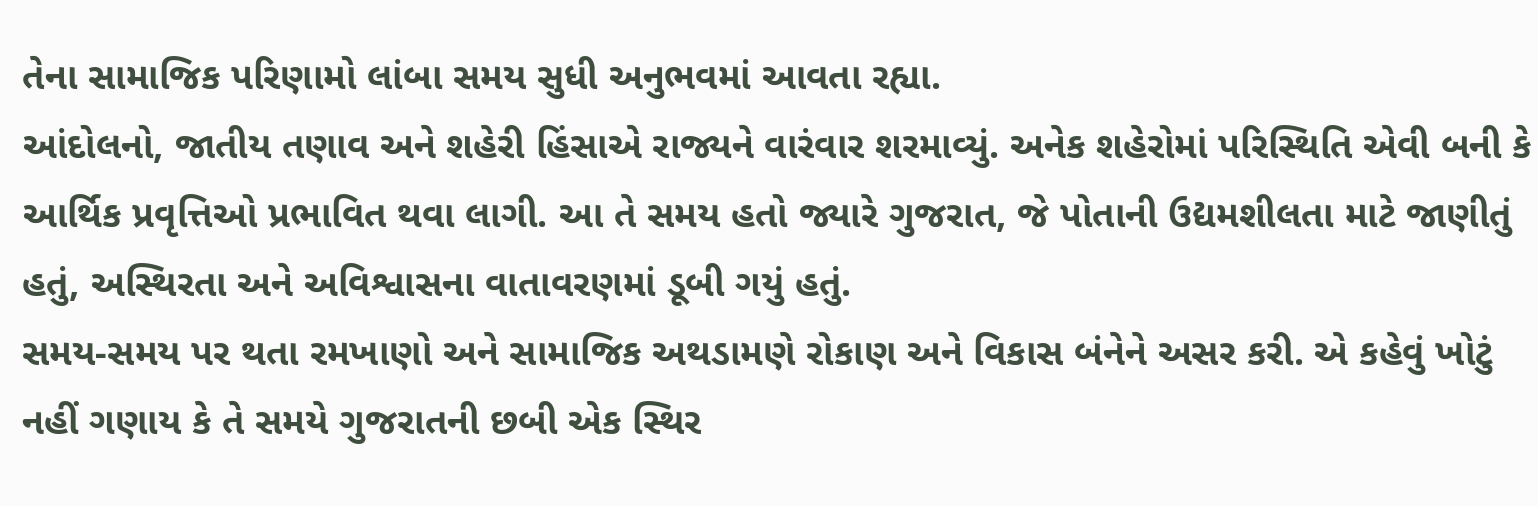તેના સામાજિક પરિણામો લાંબા સમય સુધી અનુભવમાં આવતા રહ્યા.
આંદોલનો, જાતીય તણાવ અને શહેરી હિંસાએ રાજ્યને વારંવાર શરમાવ્યું. અનેક શહેરોમાં પરિસ્થિતિ એવી બની કે આર્થિક પ્રવૃત્તિઓ પ્રભાવિત થવા લાગી. આ તે સમય હતો જ્યારે ગુજરાત, જે પોતાની ઉદ્યમશીલતા માટે જાણીતું હતું, અસ્થિરતા અને અવિશ્વાસના વાતાવરણમાં ડૂબી ગયું હતું.
સમય-સમય પર થતા રમખાણો અને સામાજિક અથડામણે રોકાણ અને વિકાસ બંનેને અસર કરી. એ કહેવું ખોટું નહીં ગણાય કે તે સમયે ગુજરાતની છબી એક સ્થિર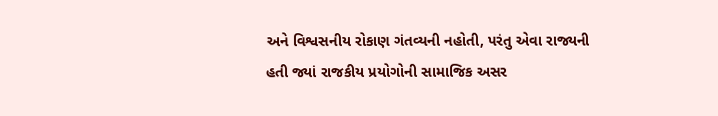અને વિશ્વસનીય રોકાણ ગંતવ્યની નહોતી, પરંતુ એવા રાજ્યની હતી જ્યાં રાજકીય પ્રયોગોની સામાજિક અસર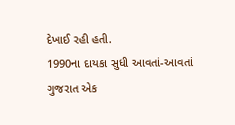દેખાઈ રહી હતી.
1990ના દાયકા સુધી આવતાં-આવતાં ગુજરાત એક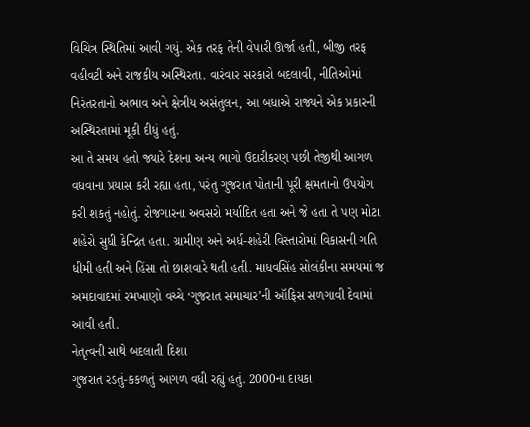વિચિત્ર સ્થિતિમાં આવી ગયું. એક તરફ તેની વેપારી ઊર્જા હતી, બીજી તરફ વહીવટી અને રાજકીય અસ્થિરતા. વારંવાર સરકારો બદલાવી, નીતિઓમાં નિરંતરતાનો અભાવ અને ક્ષેત્રીય અસંતુલન, આ બધાએ રાજ્યને એક પ્રકારની અસ્થિરતામાં મૂકી દીધું હતું.
આ તે સમય હતો જ્યારે દેશના અન્ય ભાગો ઉદારીકરણ પછી તેજીથી આગળ વધવાના પ્રયાસ કરી રહ્યા હતા, પરંતુ ગુજરાત પોતાની પૂરી ક્ષમતાનો ઉપયોગ કરી શકતું નહોતું. રોજગારના અવસરો મર્યાદિત હતા અને જે હતા તે પણ મોટા શહેરો સુધી કેન્દ્રિત હતા. ગ્રામીણ અને અર્ધ-શહેરી વિસ્તારોમાં વિકાસની ગતિ ધીમી હતી અને હિંસા તો છાશવારે થતી હતી. માધવસિંહ સોલંકીના સમયમાં જ અમદાવાદમાં રમખાણો વચ્ચે ‘ગુજરાત સમાચાર’ની ઑફિસ સળગાવી દેવામાં આવી હતી.
નેતૃત્વની સાથે બદલાતી દિશા
ગુજરાત રડતું-કકળતું આગળ વધી રહ્યું હતું. 2000ના દાયકા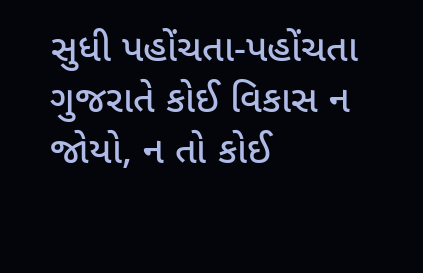સુધી પહોંચતા-પહોંચતા ગુજરાતે કોઈ વિકાસ ન જોયો, ન તો કોઈ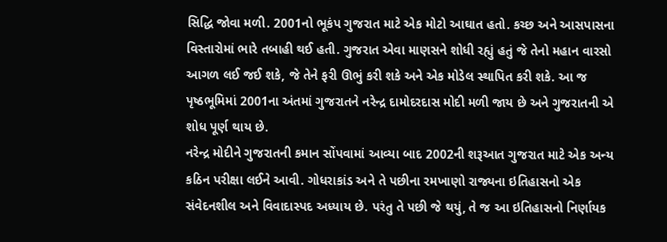સિદ્ધિ જોવા મળી. 2001નો ભૂકંપ ગુજરાત માટે એક મોટો આઘાત હતો. કચ્છ અને આસપાસના વિસ્તારોમાં ભારે તબાહી થઈ હતી. ગુજરાત એવા માણસને શોધી રહ્યું હતું જે તેનો મહાન વારસો આગળ લઈ જઈ શકે, જે તેને ફરી ઊભું કરી શકે અને એક મોડેલ સ્થાપિત કરી શકે. આ જ પૃષ્ઠભૂમિમાં 2001ના અંતમાં ગુજરાતને નરેન્દ્ર દામોદરદાસ મોદી મળી જાય છે અને ગુજરાતની એ શોધ પૂર્ણ થાય છે.
નરેન્દ્ર મોદીને ગુજરાતની કમાન સોંપવામાં આવ્યા બાદ 2002ની શરૂઆત ગુજરાત માટે એક અન્ય કઠિન પરીક્ષા લઈને આવી. ગોધરાકાંડ અને તે પછીના રમખાણો રાજ્યના ઇતિહાસનો એક સંવેદનશીલ અને વિવાદાસ્પદ અધ્યાય છે. પરંતુ તે પછી જે થયું, તે જ આ ઇતિહાસનો નિર્ણાયક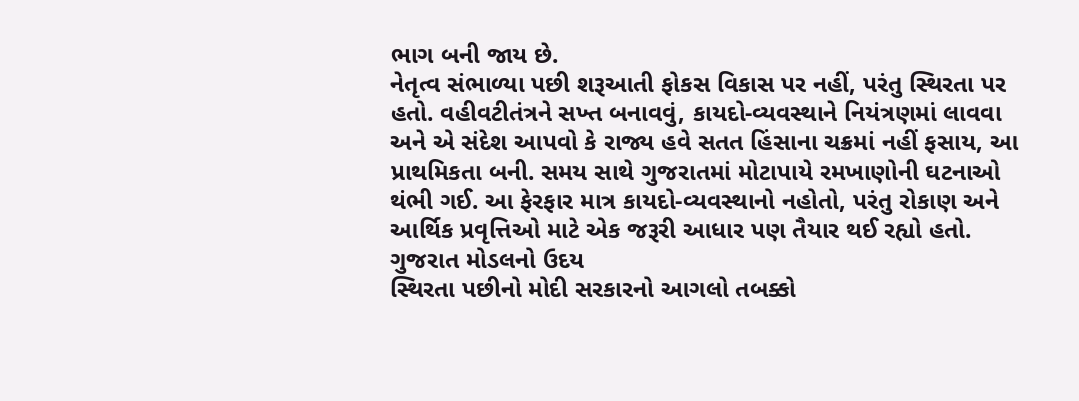ભાગ બની જાય છે.
નેતૃત્વ સંભાળ્યા પછી શરૂઆતી ફોકસ વિકાસ પર નહીં, પરંતુ સ્થિરતા પર હતો. વહીવટીતંત્રને સખ્ત બનાવવું, કાયદો-વ્યવસ્થાને નિયંત્રણમાં લાવવા અને એ સંદેશ આપવો કે રાજ્ય હવે સતત હિંસાના ચક્રમાં નહીં ફસાય, આ પ્રાથમિકતા બની. સમય સાથે ગુજરાતમાં મોટાપાયે રમખાણોની ઘટનાઓ થંભી ગઈ. આ ફેરફાર માત્ર કાયદો-વ્યવસ્થાનો નહોતો, પરંતુ રોકાણ અને આર્થિક પ્રવૃત્તિઓ માટે એક જરૂરી આધાર પણ તૈયાર થઈ રહ્યો હતો.
ગુજરાત મોડલનો ઉદય
સ્થિરતા પછીનો મોદી સરકારનો આગલો તબક્કો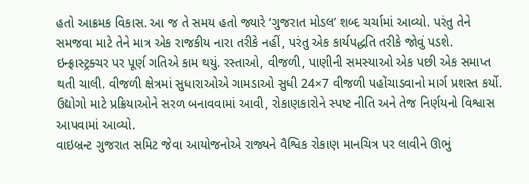હતો આક્રમક વિકાસ. આ જ તે સમય હતો જ્યારે ‘ગુજરાત મોડલ’ શબ્દ ચર્ચામાં આવ્યો. પરંતુ તેને સમજવા માટે તેને માત્ર એક રાજકીય નારા તરીકે નહીં, પરંતુ એક કાર્યપદ્ધતિ તરીકે જોવું પડશે.
ઇન્ફ્રાસ્ટ્રક્ચર પર પૂર્ણ ગતિએ કામ થયું. રસ્તાઓ, વીજળી, પાણીની સમસ્યાઓ એક પછી એક સમાપ્ત થતી ચાલી. વીજળી ક્ષેત્રમાં સુધારાઓએ ગામડાઓ સુધી 24×7 વીજળી પહોંચાડવાનો માર્ગ પ્રશસ્ત કર્યો. ઉદ્યોગો માટે પ્રક્રિયાઓને સરળ બનાવવામાં આવી, રોકાણકારોને સ્પષ્ટ નીતિ અને તેજ નિર્ણયનો વિશ્વાસ આપવામાં આવ્યો.
વાઇબ્રન્ટ ગુજરાત સમિટ જેવા આયોજનોએ રાજ્યને વૈશ્વિક રોકાણ માનચિત્ર પર લાવીને ઊભું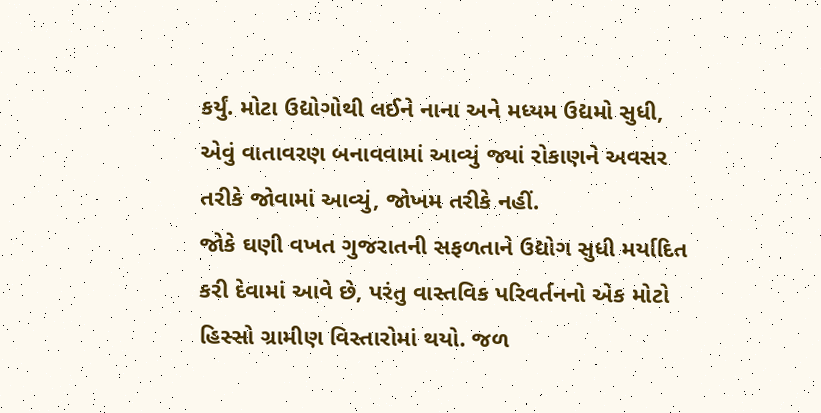કર્યું. મોટા ઉદ્યોગોથી લઈને નાના અને મધ્યમ ઉદ્યમો સુધી, એવું વાતાવરણ બનાવવામાં આવ્યું જ્યાં રોકાણને અવસર તરીકે જોવામાં આવ્યું, જોખમ તરીકે નહીં.
જોકે ઘણી વખત ગુજરાતની સફળતાને ઉદ્યોગ સુધી મર્યાદિત કરી દેવામાં આવે છે, પરંતુ વાસ્તવિક પરિવર્તનનો એક મોટો હિસ્સો ગ્રામીણ વિસ્તારોમાં થયો. જળ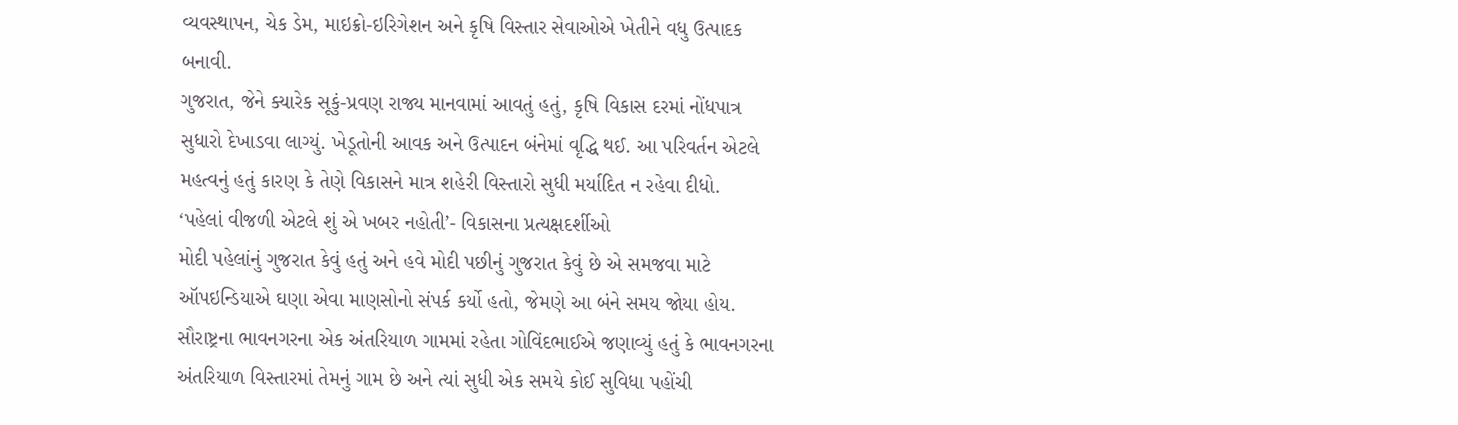વ્યવસ્થાપન, ચેક ડેમ, માઇક્રો-ઇરિગેશન અને કૃષિ વિસ્તાર સેવાઓએ ખેતીને વધુ ઉત્પાદક બનાવી.
ગુજરાત, જેને ક્યારેક સૂકું-પ્રવણ રાજ્ય માનવામાં આવતું હતું, કૃષિ વિકાસ દરમાં નોંધપાત્ર સુધારો દેખાડવા લાગ્યું. ખેડૂતોની આવક અને ઉત્પાદન બંનેમાં વૃદ્ધિ થઈ. આ પરિવર્તન એટલે મહત્વનું હતું કારણ કે તેણે વિકાસને માત્ર શહેરી વિસ્તારો સુધી મર્યાદિત ન રહેવા દીધો.
‘પહેલાં વીજળી એટલે શું એ ખબર નહોતી’- વિકાસના પ્રત્યક્ષદર્શીઓ
મોદી પહેલાંનું ગુજરાત કેવું હતું અને હવે મોદી પછીનું ગુજરાત કેવું છે એ સમજવા માટે ઑપઇન્ડિયાએ ઘણા એવા માણસોનો સંપર્ક કર્યો હતો, જેમણે આ બંને સમય જોયા હોય. સૌરાષ્ટ્રના ભાવનગરના એક અંતરિયાળ ગામમાં રહેતા ગોવિંદભાઈએ જણાવ્યું હતું કે ભાવનગરના અંતરિયાળ વિસ્તારમાં તેમનું ગામ છે અને ત્યાં સુધી એક સમયે કોઈ સુવિધા પહોંચી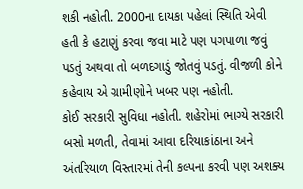શકી નહોતી. 2000ના દાયકા પહેલાં સ્થિતિ એવી હતી કે હટાણું કરવા જવા માટે પણ પગપાળા જવું પડતું અથવા તો બળદગાડું જોતવું પડતું. વીજળી કોને કહેવાય એ ગ્રામીણોને ખબર પણ નહોતી.
કોઈ સરકારી સુવિધા નહોતી. શહેરોમાં ભાગ્યે સરકારી બસો મળતી, તેવામાં આવા દરિયાકાંઠાના અને અંતરિયાળ વિસ્તારમાં તેની કલ્પના કરવી પણ અશક્ય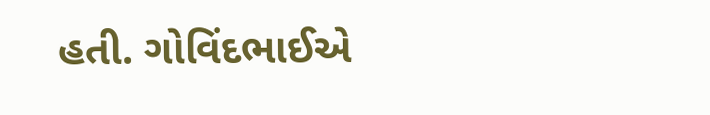હતી. ગોવિંદભાઈએ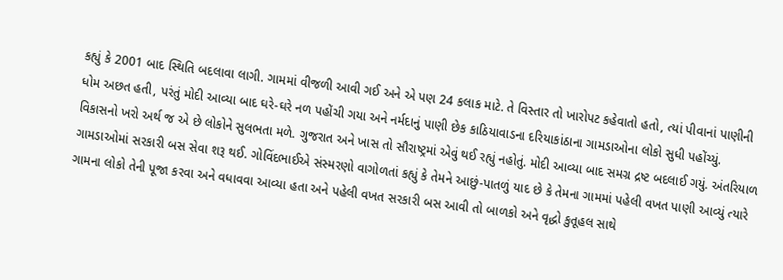કહ્યું કે 2001 બાદ સ્થિતિ બદલાવા લાગી. ગામમાં વીજળી આવી ગઈ અને એ પણ 24 કલાક માટે. તે વિસ્તાર તો ખારોપટ કહેવાતો હતો, ત્યાં પીવાનાં પાણીની ધોમ અછત હતી, પરંતું મોદી આવ્યા બાદ ઘરે-ઘરે નળ પહોંચી ગયા અને નર્મદાનું પાણી છેક કાઠિયાવાડના દરિયાકાંઠાના ગામડાઓના લોકો સુધી પહોંચ્યું.
વિકાસનો ખરો અર્થ જ એ છે લોકોને સુલભતા મળે. ગુજરાત અને ખાસ તો સૌરાષ્ટ્રમાં એવું થઈ રહ્યું નહોતું. મોદી આવ્યા બાદ સમગ્ર દ્રષ્ટ બદલાઈ ગયું. અંતરિયાળ ગામડાઓમાં સરકારી બસ સેવા શરૂ થઈ. ગોવિંદભાઈએ સંસ્મરણો વાગોળતાં કહ્યું કે તેમને આછું-પાતળું યાદ છે કે તેમના ગામમાં પહેલી વખત પાણી આવ્યું ત્યારે ગામના લોકો તેની પૂજા કરવા અને વધાવવા આવ્યા હતા અને પહેલી વખત સરકારી બસ આવી તો બાળકો અને વૃદ્ધો કુતૂહલ સાથે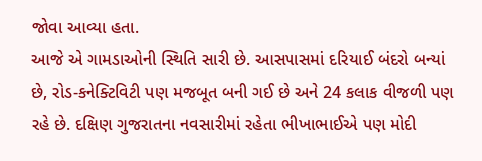જોવા આવ્યા હતા.
આજે એ ગામડાઓની સ્થિતિ સારી છે. આસપાસમાં દરિયાઈ બંદરો બન્યાં છે, રોડ-કનેક્ટિવિટી પણ મજબૂત બની ગઈ છે અને 24 કલાક વીજળી પણ રહે છે. દક્ષિણ ગુજરાતના નવસારીમાં રહેતા ભીખાભાઈએ પણ મોદી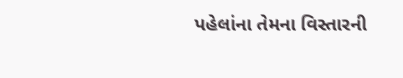પહેલાંના તેમના વિસ્તારની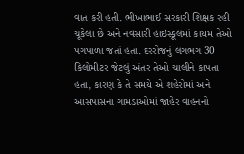વાત કરી હતી. ભીખાભાઈ સરકારી શિક્ષક રહી ચૂકેલા છે અને નવસારી હાઇસ્કૂલમાં કાયમ તેઓ પગપાળા જતાં હતા. દરરોજનું લગભગ 30 કિલોમીટર જેટલું અંતર તેઓ ચાલીને કાપતા હતા, કારણ કે તે સમયે એ શહેરોમાં અને આસપાસના ગામડાઓમાં જાહેર વાહનનો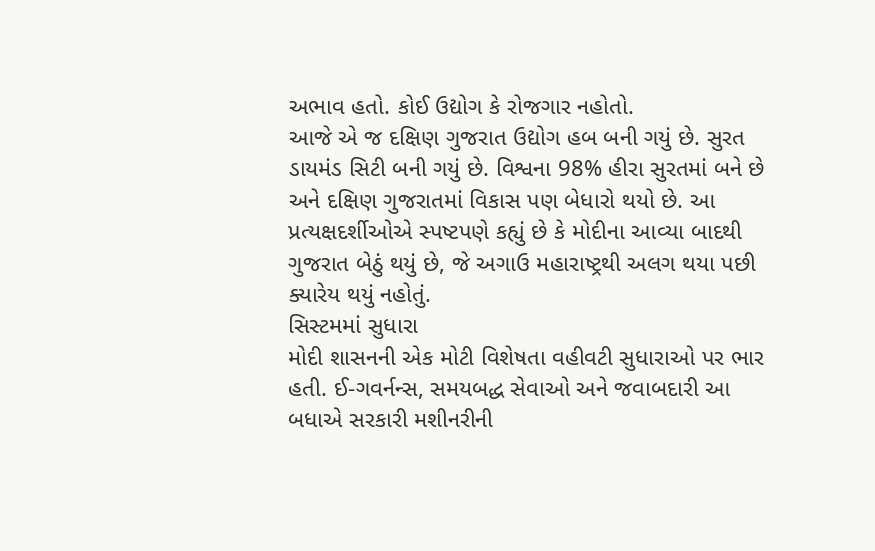અભાવ હતો. કોઈ ઉદ્યોગ કે રોજગાર નહોતો.
આજે એ જ દક્ષિણ ગુજરાત ઉદ્યોગ હબ બની ગયું છે. સુરત ડાયમંડ સિટી બની ગયું છે. વિશ્વના 98% હીરા સુરતમાં બને છે અને દક્ષિણ ગુજરાતમાં વિકાસ પણ બેધારો થયો છે. આ પ્રત્યક્ષદર્શીઓએ સ્પષ્ટપણે કહ્યું છે કે મોદીના આવ્યા બાદથી ગુજરાત બેઠું થયું છે, જે અગાઉ મહારાષ્ટ્રથી અલગ થયા પછી ક્યારેય થયું નહોતું.
સિસ્ટમમાં સુધારા
મોદી શાસનની એક મોટી વિશેષતા વહીવટી સુધારાઓ પર ભાર હતી. ઈ-ગવર્નન્સ, સમયબદ્ધ સેવાઓ અને જવાબદારી આ બધાએ સરકારી મશીનરીની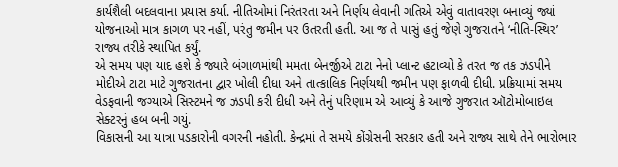કાર્યશૈલી બદલવાના પ્રયાસ કર્યા. નીતિઓમાં નિરંતરતા અને નિર્ણય લેવાની ગતિએ એવું વાતાવરણ બનાવ્યું જ્યાં યોજનાઓ માત્ર કાગળ પર નહીં, પરંતુ જમીન પર ઉતરતી હતી. આ જ તે પાસું હતું જેણે ગુજરાતને ‘નીતિ-સ્થિર’ રાજ્ય તરીકે સ્થાપિત કર્યું.
એ સમય પણ યાદ હશે કે જ્યારે બંગાળમાંથી મમતા બેનર્જીએ ટાટા નેનો પ્લાન્ટ હટાવ્યો કે તરત જ તક ઝડપીને મોદીએ ટાટા માટે ગુજરાતના દ્વાર ખોલી દીધા અને તાત્કાલિક નિર્ણયથી જમીન પણ ફાળવી દીધી. પ્રક્રિયામાં સમય વેડફવાની જગ્યાએ સિસ્ટમને જ ઝડપી કરી દીધી અને તેનું પરિણામ એ આવ્યું કે આજે ગુજરાત ઑટોમોબાઇલ સેક્ટરનું હબ બની ગયું.
વિકાસની આ યાત્રા પડકારોની વગરની નહોતી. કેન્દ્રમાં તે સમયે કોંગ્રેસની સરકાર હતી અને રાજ્ય સાથે તેને ભારોભાર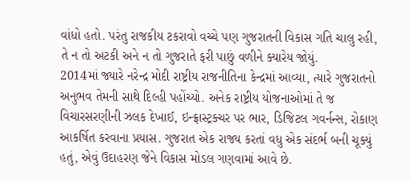વાંધો હતો. પરંતુ રાજકીય ટકરાવો વચ્ચે પણ ગુજરાતની વિકાસ ગતિ ચાલુ રહી, તે ન તો અટકી અને ન તો ગુજરાતે ફરી પાછું વળીને ક્યારેય જોયું.
2014માં જ્યારે નરેન્દ્ર મોદી રાષ્ટ્રીય રાજનીતિના કેન્દ્રમાં આવ્યા, ત્યારે ગુજરાતનો અનુભવ તેમની સાથે દિલ્હી પહોંચ્યો. અનેક રાષ્ટ્રીય યોજનાઓમાં તે જ વિચારસરણીની ઝલક દેખાઈ, ઇન્ફ્રાસ્ટ્રક્ચર પર ભાર, ડિજિટલ ગવર્નન્સ, રોકાણ આકર્ષિત કરવાના પ્રયાસ. ગુજરાત એક રાજ્ય કરતાં વધુ એક સંદર્ભ બની ચૂક્યું હતું, એવું ઉદાહરણ જેને વિકાસ મોડલ ગણવામાં આવે છે.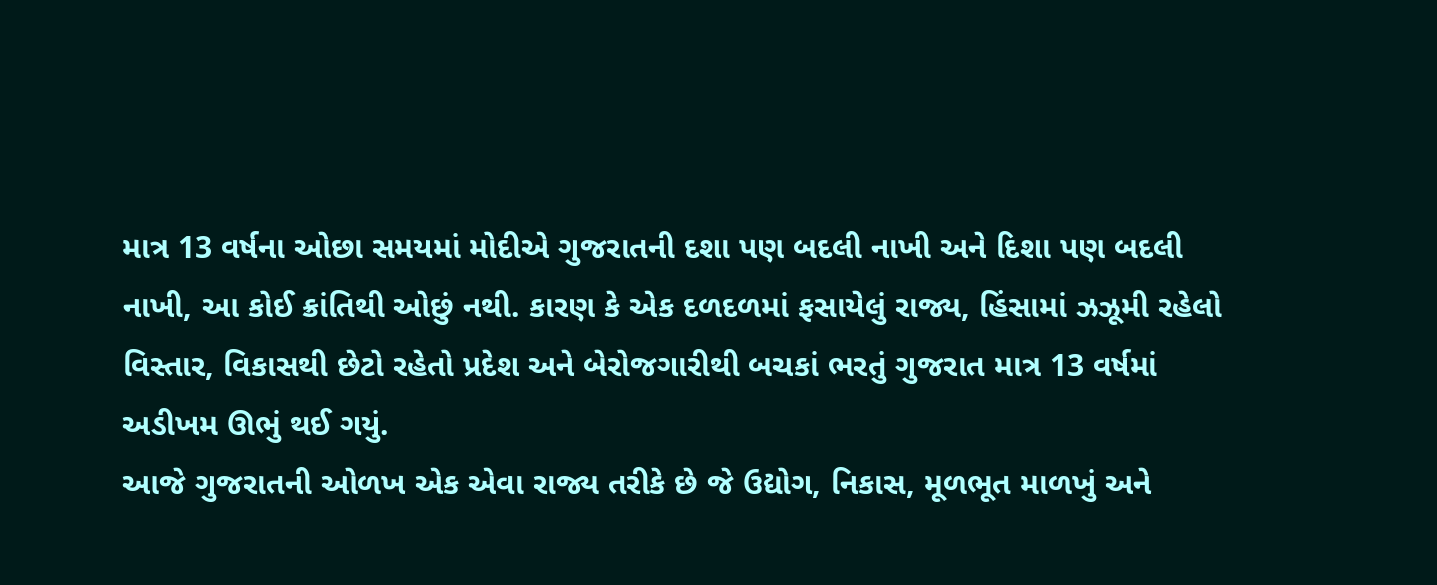માત્ર 13 વર્ષના ઓછા સમયમાં મોદીએ ગુજરાતની દશા પણ બદલી નાખી અને દિશા પણ બદલી નાખી, આ કોઈ ક્રાંતિથી ઓછું નથી. કારણ કે એક દળદળમાં ફસાયેલું રાજ્ય, હિંસામાં ઝઝૂમી રહેલો વિસ્તાર, વિકાસથી છેટો રહેતો પ્રદેશ અને બેરોજગારીથી બચકાં ભરતું ગુજરાત માત્ર 13 વર્ષમાં અડીખમ ઊભું થઈ ગયું.
આજે ગુજરાતની ઓળખ એક એવા રાજ્ય તરીકે છે જે ઉદ્યોગ, નિકાસ, મૂળભૂત માળખું અને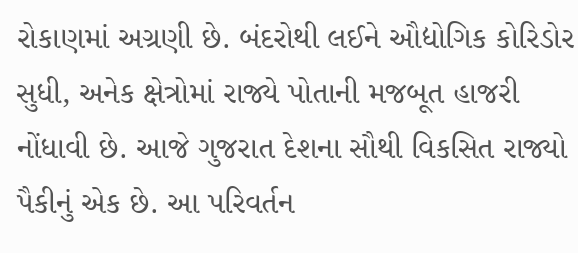રોકાણમાં અગ્રણી છે. બંદરોથી લઈને ઔદ્યોગિક કોરિડોર સુધી, અનેક ક્ષેત્રોમાં રાજ્યે પોતાની મજબૂત હાજરી નોંધાવી છે. આજે ગુજરાત દેશના સૌથી વિકસિત રાજ્યો પૈકીનું એક છે. આ પરિવર્તન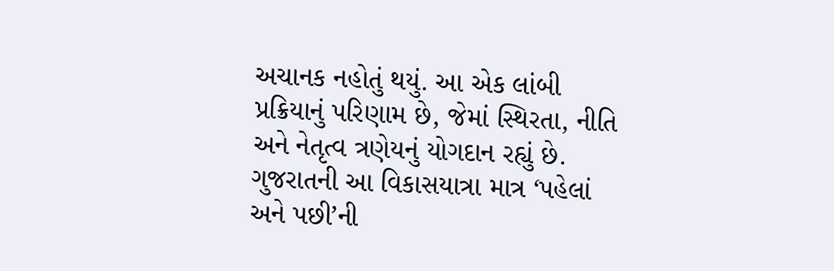અચાનક નહોતું થયું. આ એક લાંબી પ્રક્રિયાનું પરિણામ છે, જેમાં સ્થિરતા, નીતિ અને નેતૃત્વ ત્રણેયનું યોગદાન રહ્યું છે.
ગુજરાતની આ વિકાસયાત્રા માત્ર ‘પહેલાં અને પછી’ની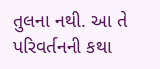તુલના નથી. આ તે પરિવર્તનની કથા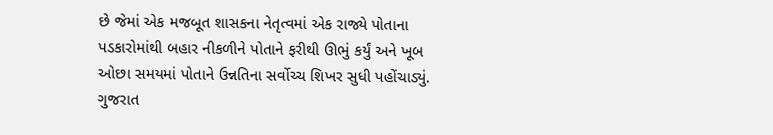છે જેમાં એક મજબૂત શાસકના નેતૃત્વમાં એક રાજ્યે પોતાના પડકારોમાંથી બહાર નીકળીને પોતાને ફરીથી ઊભું કર્યું અને ખૂબ ઓછા સમયમાં પોતાને ઉન્નતિના સર્વોચ્ચ શિખર સુધી પહોંચાડ્યું. ગુજરાત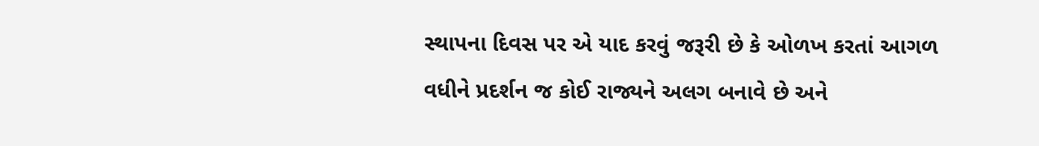સ્થાપના દિવસ પર એ યાદ કરવું જરૂરી છે કે ઓળખ કરતાં આગળ વધીને પ્રદર્શન જ કોઈ રાજ્યને અલગ બનાવે છે અને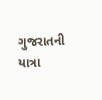ગુજરાતની યાત્રા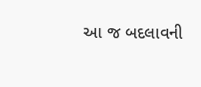આ જ બદલાવની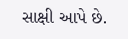સાક્ષી આપે છે.